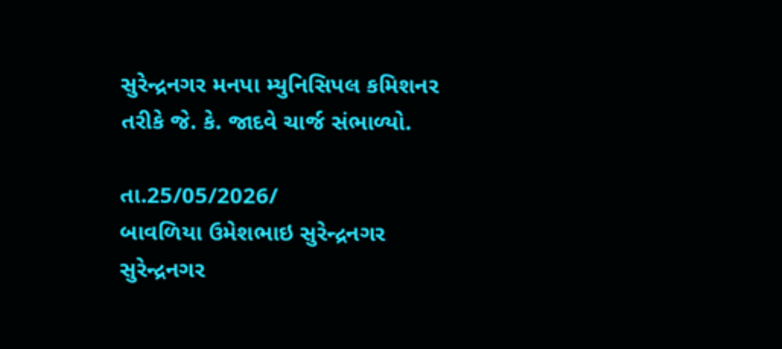સુરેન્દ્રનગર મનપા મ્યુનિસિપલ કમિશનર તરીકે જે. કે. જાદવે ચાર્જ સંભાળ્યો.

તા.25/05/2026/
બાવળિયા ઉમેશભાઇ સુરેન્દ્રનગર
સુરેન્દ્રનગર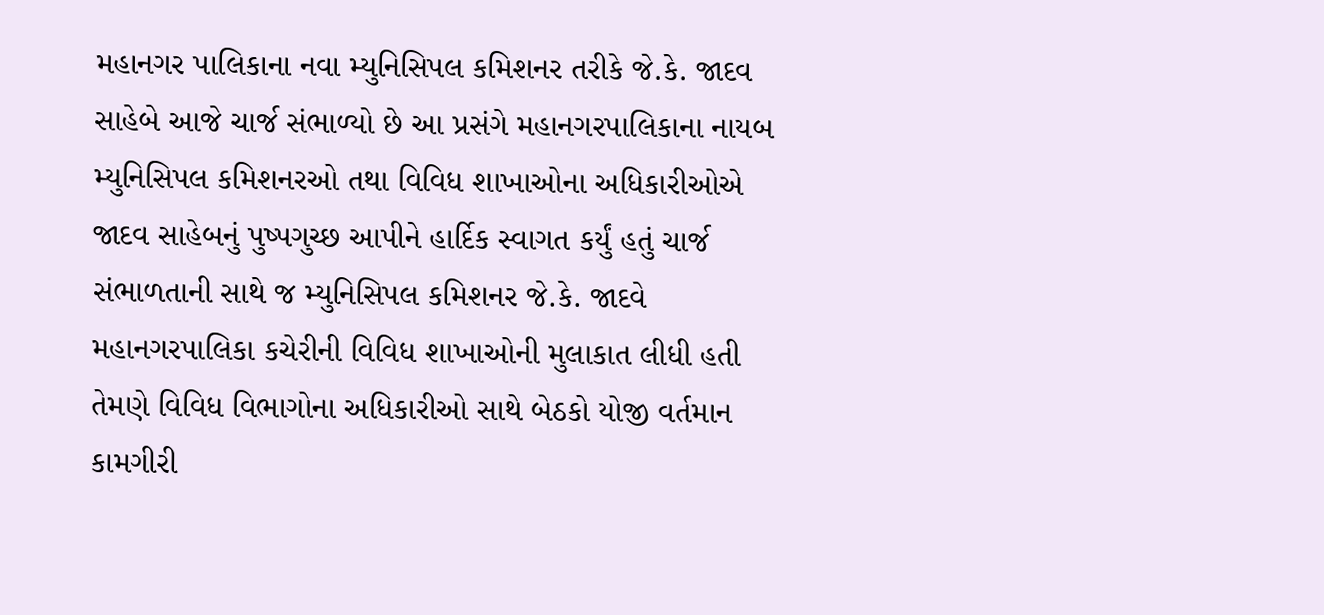મહાનગર પાલિકાના નવા મ્યુનિસિપલ કમિશનર તરીકે જે.કે. જાદવ સાહેબે આજે ચાર્જ સંભાળ્યો છે આ પ્રસંગે મહાનગરપાલિકાના નાયબ મ્યુનિસિપલ કમિશનરઓ તથા વિવિધ શાખાઓના અધિકારીઓએ જાદવ સાહેબનું પુષ્પગુચ્છ આપીને હાર્દિક સ્વાગત કર્યું હતું ચાર્જ સંભાળતાની સાથે જ મ્યુનિસિપલ કમિશનર જે.કે. જાદવે મહાનગરપાલિકા કચેરીની વિવિધ શાખાઓની મુલાકાત લીધી હતી તેમણે વિવિધ વિભાગોના અધિકારીઓ સાથે બેઠકો યોજી વર્તમાન કામગીરી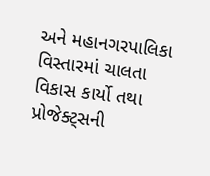અને મહાનગરપાલિકા વિસ્તારમાં ચાલતા વિકાસ કાર્યો તથા પ્રોજેક્ટ્સની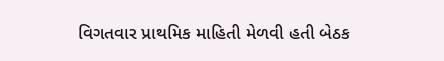વિગતવાર પ્રાથમિક માહિતી મેળવી હતી બેઠક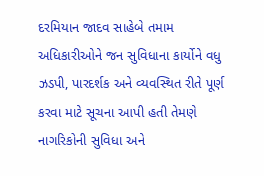દરમિયાન જાદવ સાહેબે તમામ અધિકારીઓને જન સુવિધાના કાર્યોને વધુ ઝડપી, પારદર્શક અને વ્યવસ્થિત રીતે પૂર્ણ કરવા માટે સૂચના આપી હતી તેમણે નાગરિકોની સુવિધા અને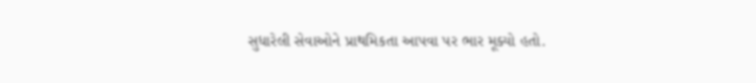સુધારેલી સેવાઓને પ્રાથમિકતા આપવા પર ભાર મૂક્યો હતો.